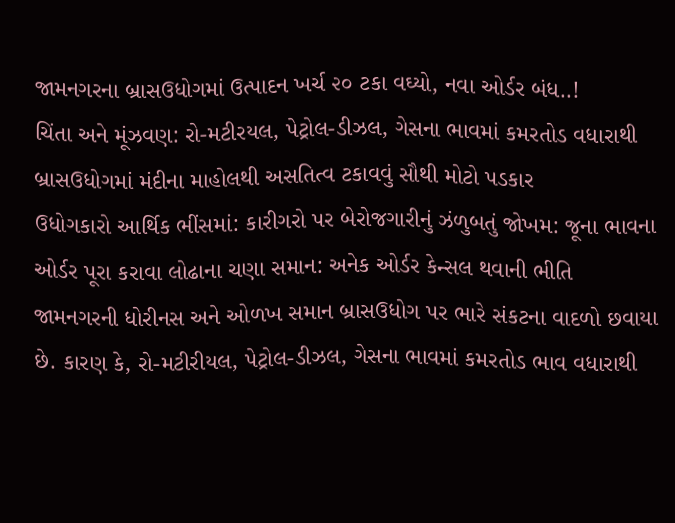જામનગરના બ્રાસઉધોગમાં ઉત્પાદન ખર્ચ ૨૦ ટકા વઘ્યો, નવા ઓર્ડર બંધ..!
ચિંતા અને મૂંઝવણ: રો-મટીરયલ, પેટ્રોલ-ડીઝલ, ગેસના ભાવમાં કમરતોડ વધારાથી બ્રાસઉધોગમાં મંદીના માહોલથી અસતિત્વ ટકાવવું સૌથી મોટો પડકાર
ઉધોગકારો આર્થિક ભીંસમાં: કારીગરો પર બેરોજગારીનું ઝંળુબતું જોખમ: જૂના ભાવના ઓર્ડર પૂરા કરાવા લોઢાના ચણા સમાન: અનેક ઓર્ડર કેન્સલ થવાની ભીતિ
જામનગરની ધોરીનસ અને ઓળખ સમાન બ્રાસઉધોગ પર ભારે સંકટના વાદળો છવાયા છે. કારણ કે, રો-મટીરીયલ, પેટ્રોલ-ડીઝલ, ગેસના ભાવમાં કમરતોડ ભાવ વધારાથી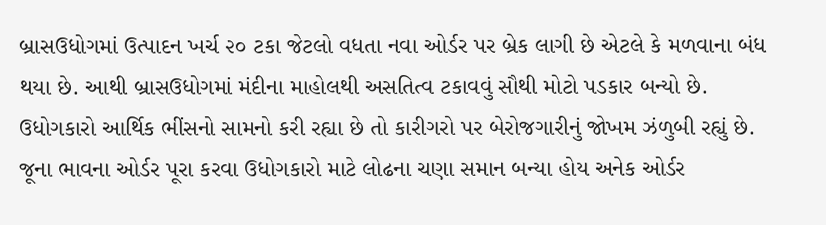બ્રાસઉધોગમાં ઉત્પાદન ખર્ચ ૨૦ ટકા જેટલો વધતા નવા ઓર્ડર પર બ્રેક લાગી છે એટલે કે મળવાના બંધ થયા છે. આથી બ્રાસઉધોગમાં મંદીના માહોલથી અસતિત્વ ટકાવવું સૌથી મોટો પડકાર બન્યો છે. ઉધોગકારો આર્થિક ભીંસનો સામનો કરી રહ્યા છે તો કારીગરો પર બેરોજગારીનું જોખમ ઝંળુબી રહ્યું છે. જૂના ભાવના ઓર્ડર પૂરા કરવા ઉધોગકારો માટે લોઢના ચણા સમાન બન્યા હોય અનેક ઓર્ડર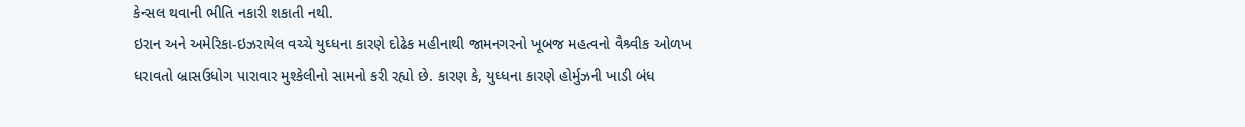કેન્સલ થવાની ભીતિ નકારી શકાતી નથી.
ઇરાન અને અમેરિકા-ઇઝરાયેલ વચ્ચે યુઘ્ધના કારણે દોઢેક મહીનાથી જામનગરનો ખૂબજ મહત્વનો વૈશ્ર્વીક ઓળખ ધરાવતો બ્રાસઉધોગ પારાવાર મુશ્કેલીનો સામનો કરી રહ્યો છે. કારણ કે, યુઘ્ધના કારણે હોર્મુઝની ખાડી બંધ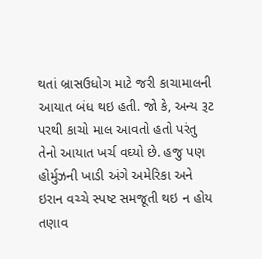થતાં બ્રાસઉધોગ માટે જરી કાચામાલની આયાત બંધ થઇ હતી. જો કે, અન્ય રૂટ પરથી કાચો માલ આવતો હતો પરંતુ તેનો આયાત ખર્ચ વઘ્યો છે. હજુ પણ હોર્મુઝની ખાડી અંગે અમેરિકા અને ઇરાન વચ્ચે સ્પષ્ટ સમજૂતી થઇ ન હોય તણાવ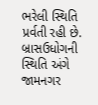ભરેલી સ્થિતિ પ્રર્વતી રહી છે. બ્રાસઉધોગની સ્થિતિ અંગે જામનગર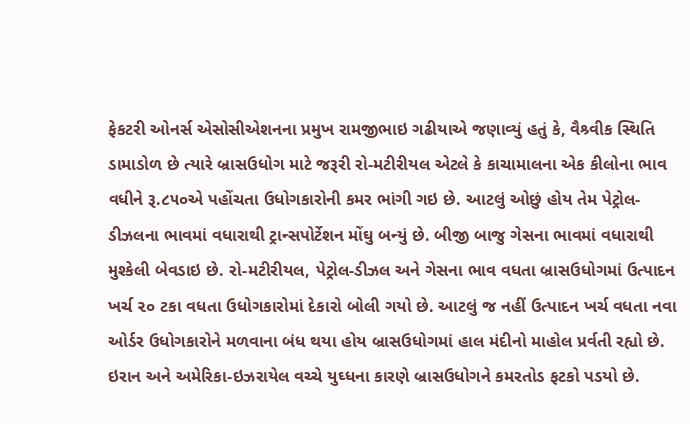ફેકટરી ઓનર્સ એસોસીએશનના પ્રમુખ રામજીભાઇ ગઢીયાએ જણાવ્યું હતું કે, વૈશ્ર્વીક સ્થિતિ ડામાડોળ છે ત્યારે બ્રાસઉધોગ માટે જરૂરી રો-મટીરીયલ એટલે કે કાચામાલના એક કીલોના ભાવ વધીને રૂ.૮૫૦એ પહોંચતા ઉધોગકારોની કમર ભાંગી ગઇ છે. આટલું ઓછું હોય તેમ પેટ્રોલ-ડીઝલના ભાવમાં વધારાથી ટ્રાન્સપોર્ટેશન મોંઘુ બન્યું છે. બીજી બાજુ ગેસના ભાવમાં વધારાથી મુશ્કેલી બેવડાઇ છે. રો-મટીરીયલ, પેટ્રોલ-ડીઝલ અને ગેસના ભાવ વધતા બ્રાસઉધોગમાં ઉત્પાદન ખર્ચ ૨૦ ટકા વધતા ઉધોગકારોમાં દેકારો બોલી ગયો છે. આટલું જ નહીં ઉત્પાદન ખર્ચ વધતા નવા ઓર્ડર ઉધોગકારોને મળવાના બંધ થયા હોય બ્રાસઉધોગમાં હાલ મંદીનો માહોલ પ્રર્વતી રહ્યો છે.
ઇરાન અને અમેરિકા-ઇઝરાયેલ વચ્ચે યુઘ્ધના કારણે બ્રાસઉધોગને કમરતોડ ફટકો પડયો છે.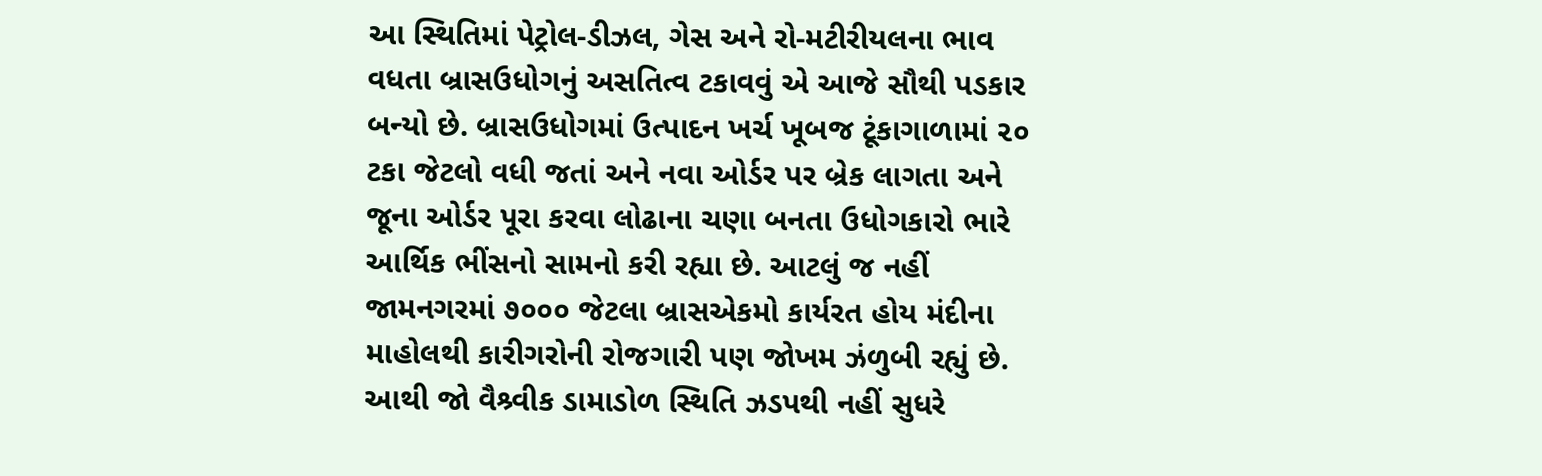આ સ્થિતિમાં પેટ્રોલ-ડીઝલ, ગેસ અને રો-મટીરીયલના ભાવ વધતા બ્રાસઉધોગનું અસતિત્વ ટકાવવું એ આજે સૌથી પડકાર બન્યો છે. બ્રાસઉધોગમાં ઉત્પાદન ખર્ચ ખૂબજ ટૂંકાગાળામાં ૨૦ ટકા જેટલો વધી જતાં અને નવા ઓર્ડર પર બ્રેક લાગતા અને જૂના ઓર્ડર પૂરા કરવા લોઢાના ચણા બનતા ઉધોગકારો ભારે આર્થિક ભીંસનો સામનો કરી રહ્યા છે. આટલું જ નહીં જામનગરમાં ૭૦૦૦ જેટલા બ્રાસએકમો કાર્યરત હોય મંદીના માહોલથી કારીગરોની રોજગારી પણ જોખમ ઝંળુબી રહ્યું છે. આથી જો વૈશ્ર્વીક ડામાડોળ સ્થિતિ ઝડપથી નહીં સુધરે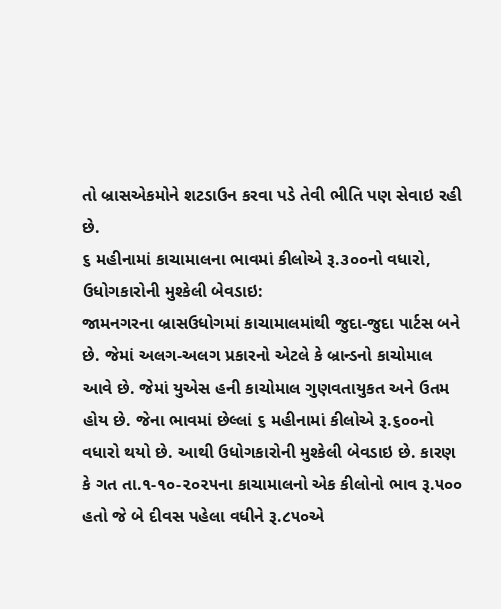તો બ્રાસએકમોને શટડાઉન કરવા પડે તેવી ભીતિ પણ સેવાઇ રહી છે.
૬ મહીનામાં કાચામાલના ભાવમાં કીલોએ રૂ.૩૦૦નો વધારો, ઉધોગકારોની મુશ્કેલી બેવડાઇ:
જામનગરના બ્રાસઉધોગમાં કાચામાલમાંથી જુદા-જુદા પાર્ટસ બને છે. જેમાં અલગ-અલગ પ્રકારનો એટલે કે બ્રાન્ડનો કાચોમાલ આવે છે. જેમાં યુએસ હની કાચોમાલ ગુણવતાયુકત અને ઉતમ હોય છે. જેના ભાવમાં છેલ્લાં ૬ મહીનામાં કીલોએ રૂ.૬૦૦નો વધારો થયો છે. આથી ઉધોગકારોની મુશ્કેલી બેવડાઇ છે. કારણ કે ગત તા.૧-૧૦-૨૦૨૫ના કાચામાલનો એક કીલોનો ભાવ રૂ.૫૦૦ હતો જે બે દીવસ પહેલા વધીને રૂ.૮૫૦એ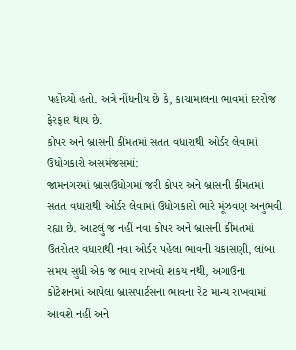પહોંચ્યો હતો. અત્રે નોંધનીય છે કે, કાચામાલના ભાવમાં દરરોજ ફેરફાર થાય છે.
કોપર અને બ્રાસની કીંમતમાં સતત વધારાથી ઓર્ડર લેવામાં ઉધોગકારો અસમંજસમાં:
જામનગરમાં બ્રાસઉધોગમાં જરી કોપર અને બ્રાસની કીંમતમાં સતત વધારાથી ઓર્ડર લેવામાં ઉધોગકારો ભારે મૂંઝવણ અનુભવી રહ્યા છે. આટલું જ નહીં નવા કોપર અને બ્રાસની કીંમતમાં ઉતરોતર વધારાથી નવા ઓર્ડર પહેલા ભાવની ચકાસણી, લાંબા સમય સુધી એક જ ભાવ રાખવો શકય નથી, અગાઉના કોટેશનમાં આપેલા બ્રાસપાર્ટસના ભાવના રેટ માન્ય રાખવામાં આવશે નહીં અને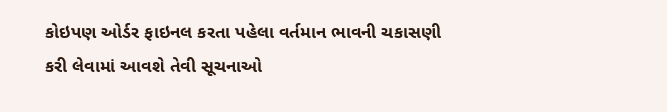કોઇપણ ઓર્ડર ફાઇનલ કરતા પહેલા વર્તમાન ભાવની ચકાસણી કરી લેવામાં આવશે તેવી સૂચનાઓ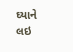ઘ્યાને લઇ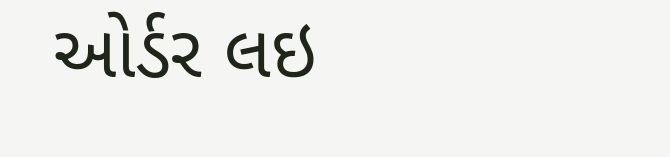ઓર્ડર લઇ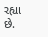રહ્યા છે.